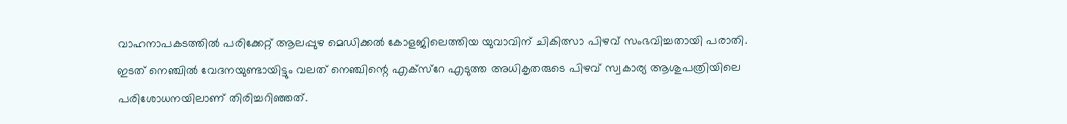വാഹനാപകടത്തിൽ പരിക്കേറ്റ് ആലപ്പുഴ മെഡിക്കൽ കോളജിലെത്തിയ യുവാവിന് ചികിത്സാ പിഴവ് സംഭവിച്ചതായി പരാതി. ഇടത് നെഞ്ചിൽ വേദനയുണ്ടായിട്ടും വലത് നെഞ്ചിന്റെ എക്‌സ്‌റേ എടുത്ത അധികൃതരുടെ പിഴവ് സ്വകാര്യ ആശുപത്രിയിലെ പരിശോധനയിലാണ് തിരിച്ചറിഞ്ഞത്.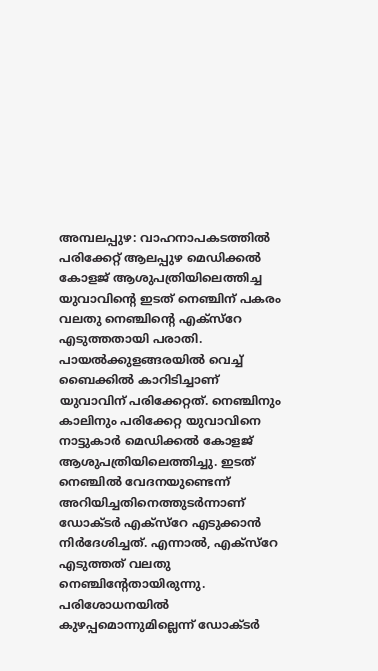അമ്പലപ്പുഴ: വാഹനാപകടത്തിൽ പരിക്കേറ്റ് ആലപ്പുഴ മെഡിക്കൽ കോളജ് ആശുപത്രിയിലെത്തിച്ച യുവാവിന്റെ ഇടത് നെഞ്ചിന് പകരം വലതു നെഞ്ചിന്റെ എക്‌സ്‌റേ എടുത്തതായി പരാതി. പായൽക്കുളങ്ങരയിൽ വെച്ച് ബൈക്കിൽ കാറിടിച്ചാണ് യുവാവിന് പരിക്കേറ്റത്. നെഞ്ചിനും കാലിനും പരിക്കേറ്റ യുവാവിനെ നാട്ടുകാർ മെഡിക്കൽ കോളജ് ആശുപത്രിയിലെത്തിച്ചു. ഇടത് നെഞ്ചിൽ വേദനയുണ്ടെന്ന് അറിയിച്ചതിനെത്തുടർന്നാണ് ഡോക്ടർ എക്‌സ്‌റേ എടുക്കാൻ നിർദേശിച്ചത്. എന്നാൽ, എക്‌സ്‌റേ എടുത്തത് വലതു നെഞ്ചിന്റേതായിരുന്നു. പരിശോധനയിൽ കുഴപ്പമൊന്നുമില്ലെന്ന് ഡോക്ടർ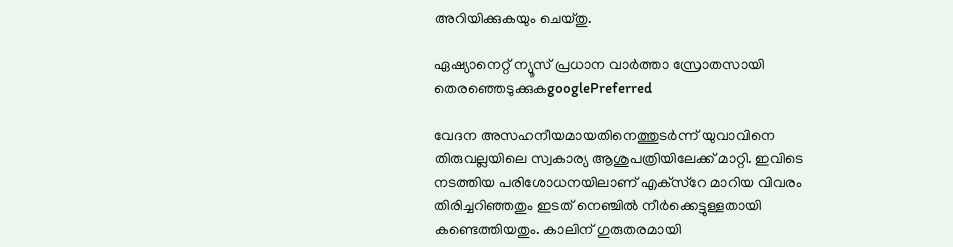അറിയിക്കുകയും ചെയ്തു.

ഏഷ്യാനെറ്റ് ന്യൂസ് പ്രധാന വാർത്താ സ്രോതസായി തെരഞ്ഞെടുക്കുകgooglePreferred

വേദന അസഹനീയമായതിനെത്തുടർന്ന് യുവാവിനെ തിരുവല്ലയിലെ സ്വകാര്യ ആശുപത്രിയിലേക്ക് മാറ്റി. ഇവിടെ നടത്തിയ പരിശോധനയിലാണ് എക്‌സ്‌റേ മാറിയ വിവരം തിരിച്ചറിഞ്ഞതും ഇടത് നെഞ്ചിൽ നീർക്കെട്ടുള്ളതായി കണ്ടെത്തിയതും. കാലിന് ഗുരുതരമായി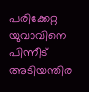പരിക്കേറ്റ യുവാവിനെ പിന്നീട് അടിയന്തിര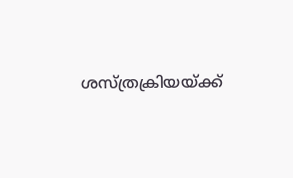ശസ്ത്രക്രിയയ്ക്ക്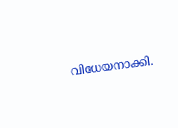വിധേയനാക്കി.